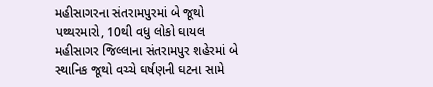મહીસાગરના સંતરામપુરમાં બે જૂથો પથ્થરમારો, 10થી વધુ લોકો ઘાયલ
મહીસાગર જિલ્લાના સંતરામપુર શહેરમાં બે સ્થાનિક જૂથો વચ્ચે ઘર્ષણની ઘટના સામે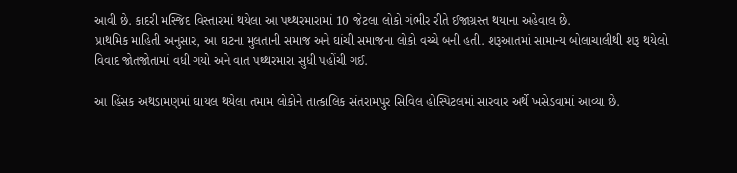આવી છે. કાદરી મસ્જિદ વિસ્તારમાં થયેલા આ પથ્થરમારામાં 10 જેટલા લોકો ગંભીર રીતે ઈજાગ્રસ્ત થયાના અહેવાલ છે.
પ્રાથમિક માહિતી અનુસાર, આ ઘટના મુલતાની સમાજ અને ઘાંચી સમાજના લોકો વચ્ચે બની હતી. શરૂઆતમાં સામાન્ય બોલાચાલીથી શરૂ થયેલો વિવાદ જોતજોતામાં વધી ગયો અને વાત પથ્થરમારા સુધી પહોંચી ગઈ.

આ હિંસક અથડામણમાં ઘાયલ થયેલા તમામ લોકોને તાત્કાલિક સંતરામપુર સિવિલ હોસ્પિટલમાં સારવાર અર્થે ખસેડવામાં આવ્યા છે.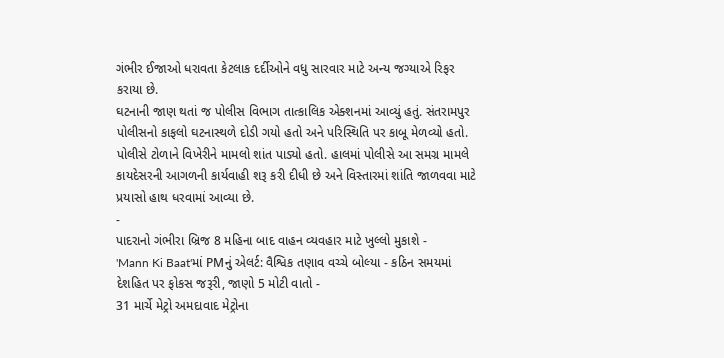ગંભીર ઈજાઓ ધરાવતા કેટલાક દર્દીઓને વધુ સારવાર માટે અન્ય જગ્યાએ રિફર કરાયા છે.
ઘટનાની જાણ થતાં જ પોલીસ વિભાગ તાત્કાલિક એક્શનમાં આવ્યું હતું. સંતરામપુર પોલીસનો કાફલો ઘટનાસ્થળે દોડી ગયો હતો અને પરિસ્થિતિ પર કાબૂ મેળવ્યો હતો.
પોલીસે ટોળાને વિખેરીને મામલો શાંત પાડ્યો હતો. હાલમાં પોલીસે આ સમગ્ર મામલે કાયદેસરની આગળની કાર્યવાહી શરૂ કરી દીધી છે અને વિસ્તારમાં શાંતિ જાળવવા માટે પ્રયાસો હાથ ધરવામાં આવ્યા છે.
-
પાદરાનો ગંભીરા બ્રિજ 8 મહિના બાદ વાહન વ્યવહાર માટે ખુલ્લો મુકાશે -
'Mann Ki Baat'માં PMનું એલર્ટ: વૈશ્વિક તણાવ વચ્ચે બોલ્યા - કઠિન સમયમાં દેશહિત પર ફોકસ જરૂરી, જાણો 5 મોટી વાતો -
31 માર્ચે મેટ્રો અમદાવાદ મેટ્રોના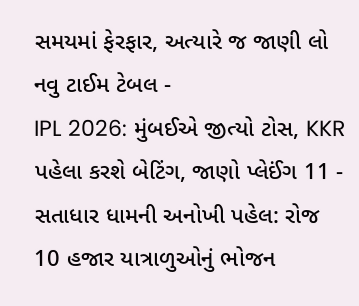સમયમાં ફેરફાર, અત્યારે જ જાણી લો નવુ ટાઈમ ટેબલ -
IPL 2026: મુંબઈએ જીત્યો ટોસ, KKR પહેલા કરશે બેટિંગ, જાણો પ્લેઈંગ 11 -
સતાધાર ધામની અનોખી પહેલ: રોજ 10 હજાર યાત્રાળુઓનું ભોજન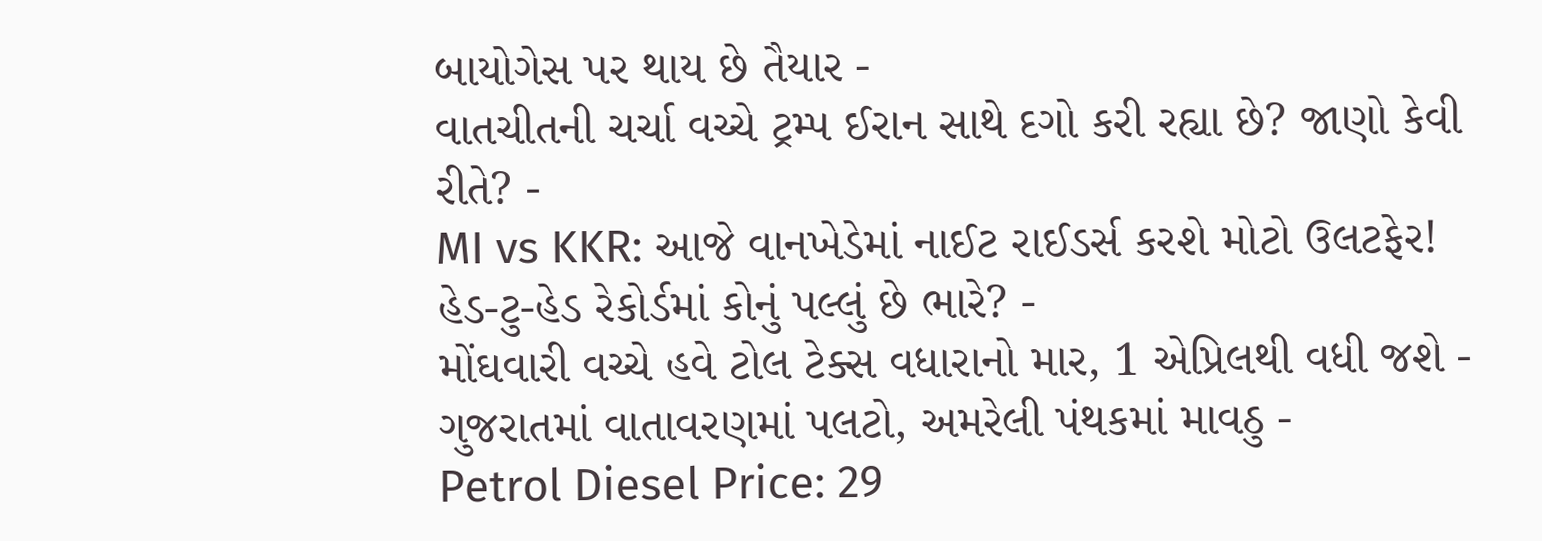બાયોગેસ પર થાય છે તૈયાર -
વાતચીતની ચર્ચા વચ્ચે ટ્રમ્પ ઈરાન સાથે દગો કરી રહ્યા છે? જાણો કેવી રીતે? -
MI vs KKR: આજે વાનખેડેમાં નાઈટ રાઈડર્સ કરશે મોટો ઉલટફેર! હેડ-ટુ-હેડ રેકોર્ડમાં કોનું પલ્લું છે ભારે? -
મોંઘવારી વચ્ચે હવે ટોલ ટેક્સ વધારાનો માર, 1 એપ્રિલથી વધી જશે -
ગુજરાતમાં વાતાવરણમાં પલટો, અમરેલી પંથકમાં માવઠુ -
Petrol Diesel Price: 29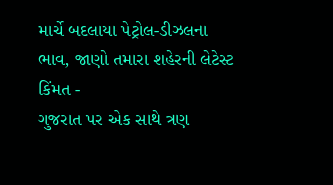માર્ચે બદલાયા પેટ્રોલ-ડીઝલના ભાવ, જાણો તમારા શહેરની લેટેસ્ટ કિંમત -
ગુજરાત પર એક સાથે ત્રણ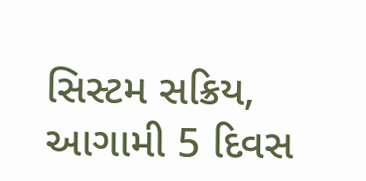સિસ્ટમ સક્રિય, આગામી 5 દિવસ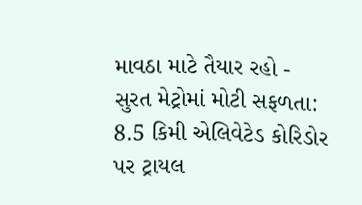માવઠા માટે તૈયાર રહો -
સુરત મેટ્રોમાં મોટી સફળતા: 8.5 કિમી એલિવેટેડ કોરિડોર પર ટ્રાયલ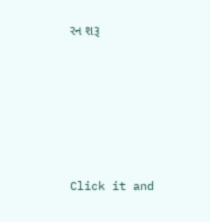રન શરૂ









Click it and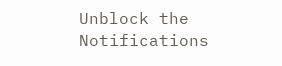Unblock the Notifications